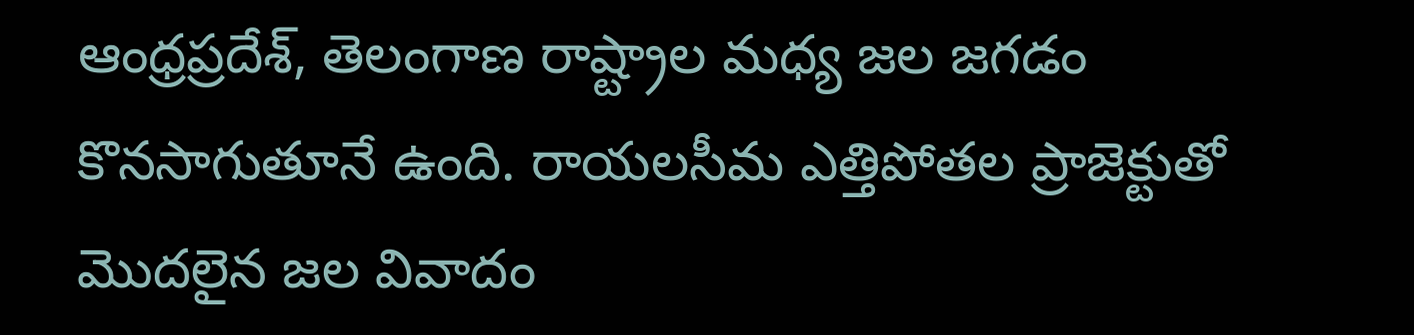ఆంధ్రప్రదేశ్, తెలంగాణ రాష్ట్రాల మధ్య జల జగడం కొనసాగుతూనే ఉంది. రాయలసీమ ఎత్తిపోతల ప్రాజెక్టుతో మొదలైన జల వివాదం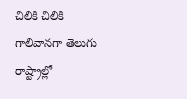చిలికి చిలికి గాలివానగా తెలుగు రాష్ట్రాల్లో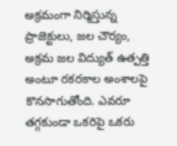అక్రమంగా నిర్మిస్తున్న ప్రాజెక్టులు, జల చౌర్యం, అక్రమ జల విద్యుత్ ఉత్పత్తి అంటూ రకరకాల అంశాలపై కొనసాగుతోంది. ఎవరూ తగ్గకుండా ఒకరిపై ఒకరు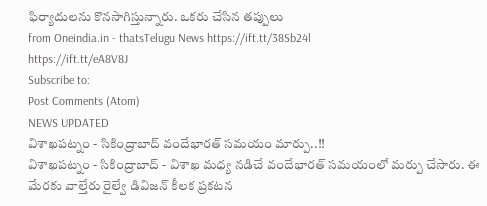ఫిర్యాదులను కొనసాగిస్తున్నారు. ఒకరు చేసిన తప్పులు
from Oneindia.in - thatsTelugu News https://ift.tt/38Sb24l
https://ift.tt/eA8V8J
Subscribe to:
Post Comments (Atom)
NEWS UPDATED
విశాఖపట్నం - సికింద్రాబాద్ వందేభారత్ సమయం మార్పు..!!
విశాఖపట్నం - సికింద్రాబాద్ - విశాఖ మధ్య నడిచే వందేభారత్ సమయంలో మర్పు చేసారు. ఈ మేరకు వాల్తేరు రైల్వే డివిజన్ కీలక ప్రకటన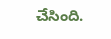చేసింది.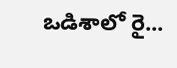ఒడిశాలో రై...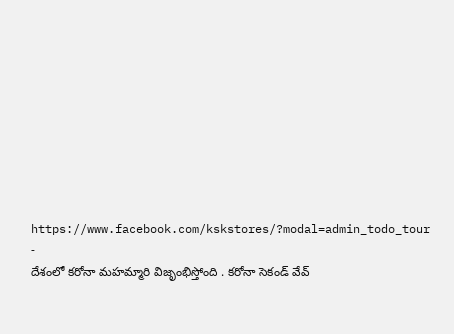https://www.facebook.com/kskstores/?modal=admin_todo_tour
-
దేశంలో కరోనా మహమ్మారి విజృంభిస్తోంది . కరోనా సెకండ్ వేవ్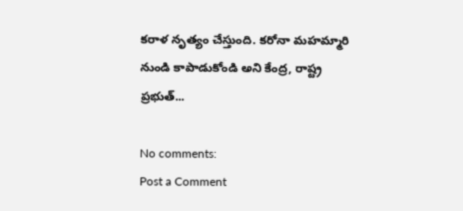కరాళ నృత్యం చేస్తుంది. కరోనా మహమ్మారి నుండి కాపాడుకోండి అని కేంద్ర, రాష్ట్ర ప్రభుత్...

No comments:
Post a Comment